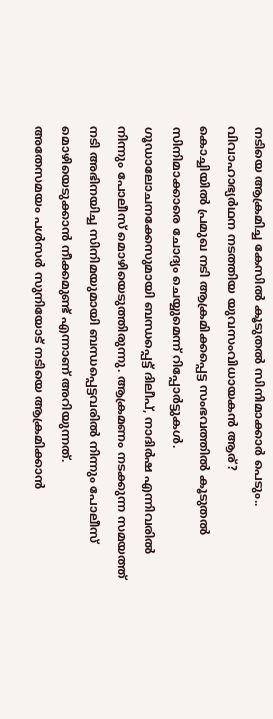നടിയെ ആക്രമിച്ച കേസിൽ കൂടുതൽ സിനിമാക്കാർ പെടും.. വിവാഹാഭ്യർഥന നടത്തിയ യുവസംവിധായകൻ ആര്?
കൊച്ചിയിൽ പ്രമുഖ നടി ആക്രമിക്കപ്പെട്ട സംഭവത്തിൽ കൂടുതൽ സിനിമാക്കാരെ ചോദ്യം ചെയ്യുമെന്ന് റിപ്പോർട്ടുകൾ. ഗൂഡാലോചനക്കേസുമായി ബന്ധപ്പെട്ട് ദിലീപ്, നാദിർഷ എന്നിവരിൽ നിന്നും പോലീസ് മൊഴിയെടുത്തിരുന്നു. ആക്രമണം നടക്കുന്ന സമയത്ത് നടി അഭിനയിച്ച സിനിമയുമായി ബന്ധപ്പെട്ടവരിൽ നിന്നും പോലീസ് മൊഴിയെടുക്കാൻ നീക്കമുണ്ട് എന്നാണ് അറിയുന്നത്.
അതേസമയം പൾസർ സുനിയോട് നടിയെ ആക്രമിക്കാൻ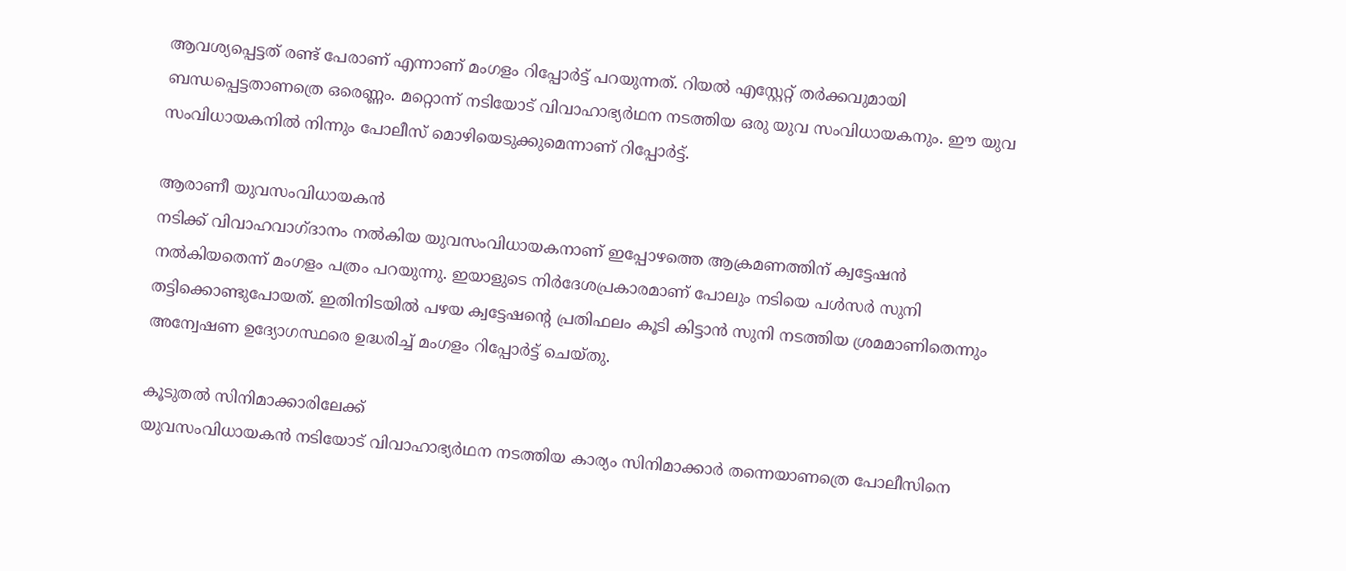ആവശ്യപ്പെട്ടത് രണ്ട് പേരാണ് എന്നാണ് മംഗളം റിപ്പോർട്ട് പറയുന്നത്. റിയൽ എസ്റ്റേറ്റ് തർക്കവുമായി ബന്ധപ്പെട്ടതാണത്രെ ഒരെണ്ണം. മറ്റൊന്ന് നടിയോട് വിവാഹാഭ്യർഥന നടത്തിയ ഒരു യുവ സംവിധായകനും. ഈ യുവ സംവിധായകനിൽ നിന്നും പോലീസ് മൊഴിയെടുക്കുമെന്നാണ് റിപ്പോർട്ട്.

ആരാണീ യുവസംവിധായകൻ
നടിക്ക് വിവാഹവാഗ്ദാനം നൽകിയ യുവസംവിധായകനാണ് ഇപ്പോഴത്തെ ആക്രമണത്തിന് ക്വട്ടേഷൻ നൽകിയതെന്ന് മംഗളം പത്രം പറയുന്നു. ഇയാളുടെ നിർദേശപ്രകാരമാണ് പോലും നടിയെ പൾസർ സുനി തട്ടിക്കൊണ്ടുപോയത്. ഇതിനിടയിൽ പഴയ ക്വട്ടേഷന്റെ പ്രതിഫലം കൂടി കിട്ടാൻ സുനി നടത്തിയ ശ്രമമാണിതെന്നും അന്വേഷണ ഉദ്യോഗസ്ഥരെ ഉദ്ധരിച്ച് മംഗളം റിപ്പോർട്ട് ചെയ്തു.

കൂടുതൽ സിനിമാക്കാരിലേക്ക്
യുവസംവിധായകൻ നടിയോട് വിവാഹാഭ്യർഥന നടത്തിയ കാര്യം സിനിമാക്കാർ തന്നെയാണത്രെ പോലീസിനെ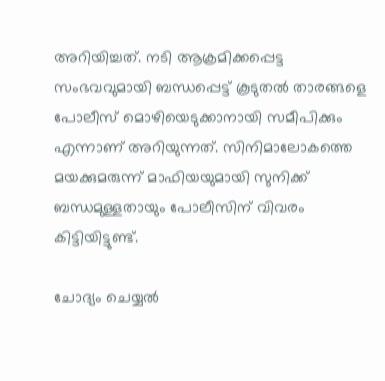അറിയിച്ചത്. നടി ആക്രമിക്കപ്പെട്ട സംഭവവുമായി ബന്ധപ്പെട്ട് കൂടുതൽ താരങ്ങളെ പോലീസ് മൊഴിയെടുക്കാനായി സമീപിക്കും എന്നാണ് അറിയുന്നത്. സിനിമാലോകത്തെ മയക്കുമരുന്ന് മാഫിയയുമായി സുനിക്ക് ബന്ധമുള്ളതായും പോലീസിന് വിവരം കിട്ടിയിട്ടുണ്ട്.

ചോദ്യം ചെയ്യൽ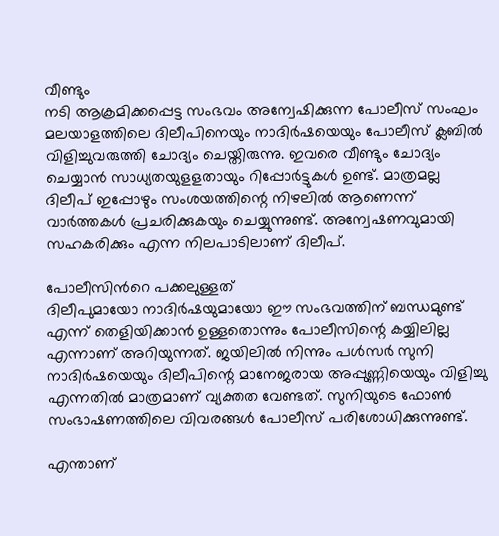വീണ്ടും
നടി ആക്രമിക്കപ്പെട്ട സംഭവം അന്വേഷിക്കുന്ന പോലീസ് സംഘം മലയാളത്തിലെ ദിലീപിനെയും നാദിർഷയെയും പോലീസ് ക്ലബിൽ വിളിച്ചുവരുത്തി ചോദ്യം ചെയ്തിരുന്നു. ഇവരെ വീണ്ടും ചോദ്യം ചെയ്യാൻ സാധ്യതയുളളതായും റിപ്പോർട്ടുകൾ ഉണ്ട്. മാത്രമല്ല ദിലീപ് ഇപ്പോഴും സംശയത്തിന്റെ നിഴലിൽ ആണെന്ന് വാർത്തകൾ പ്രചരിക്കുകയും ചെയ്യുന്നുണ്ട്. അന്വേഷണവുമായി സഹകരിക്കും എന്ന നിലപാടിലാണ് ദിലീപ്.

പോലീസിൻറെ പക്കലുള്ളത്
ദിലീപുമായോ നാദിർഷയുമായോ ഈ സംഭവത്തിന് ബന്ധമുണ്ട് എന്ന് തെളിയിക്കാൻ ഉള്ളതൊന്നും പോലീസിന്റെ കയ്യിലില്ല എന്നാണ് അറിയുന്നത്. ജയിലിൽ നിന്നും പൾസർ സുനി നാദിർഷയെയും ദിലീപിന്റെ മാനേജരായ അപ്പുണ്ണിയെയും വിളിച്ചു എന്നതിൽ മാത്രമാണ് വ്യക്തത വേണ്ടത്. സുനിയുടെ ഫോൺ സംഭാഷണത്തിലെ വിവരങ്ങൾ പോലീസ് പരിശോധിക്കുന്നുണ്ട്.

എന്താണ്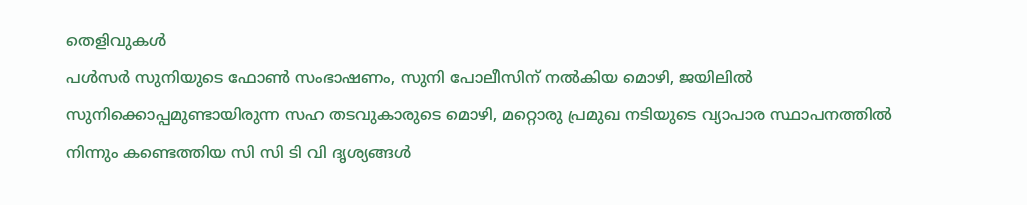തെളിവുകൾ
പൾസർ സുനിയുടെ ഫോൺ സംഭാഷണം, സുനി പോലീസിന് നൽകിയ മൊഴി, ജയിലിൽ സുനിക്കൊപ്പമുണ്ടായിരുന്ന സഹ തടവുകാരുടെ മൊഴി, മറ്റൊരു പ്രമുഖ നടിയുടെ വ്യാപാര സ്ഥാപനത്തിൽ നിന്നും കണ്ടെത്തിയ സി സി ടി വി ദൃശ്യങ്ങൾ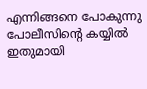എന്നിങ്ങനെ പോകുന്നു പോലീസിന്റെ കയ്യിൽ ഇതുമായി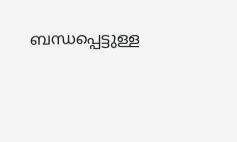ബന്ധപ്പെട്ടുള്ള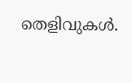തെളിവുകൾ.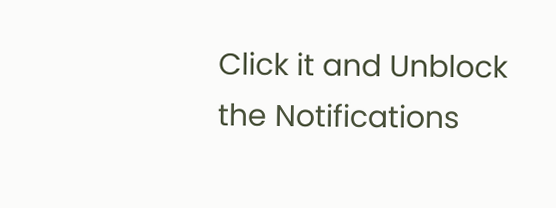Click it and Unblock the Notifications